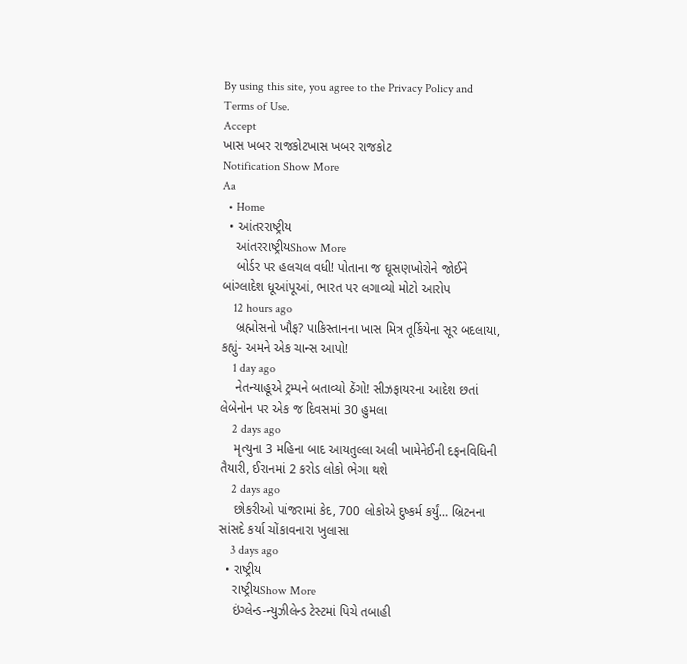By using this site, you agree to the Privacy Policy and Terms of Use.
Accept
ખાસ ખબર રાજકોટખાસ ખબર રાજકોટ
Notification Show More
Aa
  • Home
  • આંતરરાષ્ટ્રીય
    આંતરરાષ્ટ્રીયShow More
    બોર્ડર પર હલચલ વધી! પોતાના જ ઘૂસણખોરોને જોઈને બાંગ્લાદેશ ધૂઆંપૂઆં, ભારત પર લગાવ્યો મોટો આરોપ
    12 hours ago
    બ્રહ્મોસનો ખૌફ? પાકિસ્તાનના ખાસ મિત્ર તૂર્કિયેના સૂર બદલાયા, કહ્યું- અમને એક ચાન્સ આપો!
    1 day ago
    નેતન્યાહૂએ ટ્રમ્પને બતાવ્યો ઠેંગો! સીઝફાયરના આદેશ છતાં લેબેનોન પર એક જ દિવસમાં 30 હુમલા
    2 days ago
    મૃત્યુના 3 મહિના બાદ આયતુલ્લા અલી ખામેનેઈની દફનવિધિની તૈયારી, ઈરાનમાં 2 કરોડ લોકો ભેગા થશે
    2 days ago
    છોકરીઓ પાંજરામાં કેદ, 700 લોકોએ દુષ્કર્મ કર્યું… બ્રિટનના સાંસદે કર્યા ચોંકાવનારા ખુલાસા
    3 days ago
  • રાષ્ટ્રીય
    રાષ્ટ્રીયShow More
    ઇંગ્લેન્ડ-ન્યુઝીલેન્ડ ટેસ્ટમાં પિચે તબાહી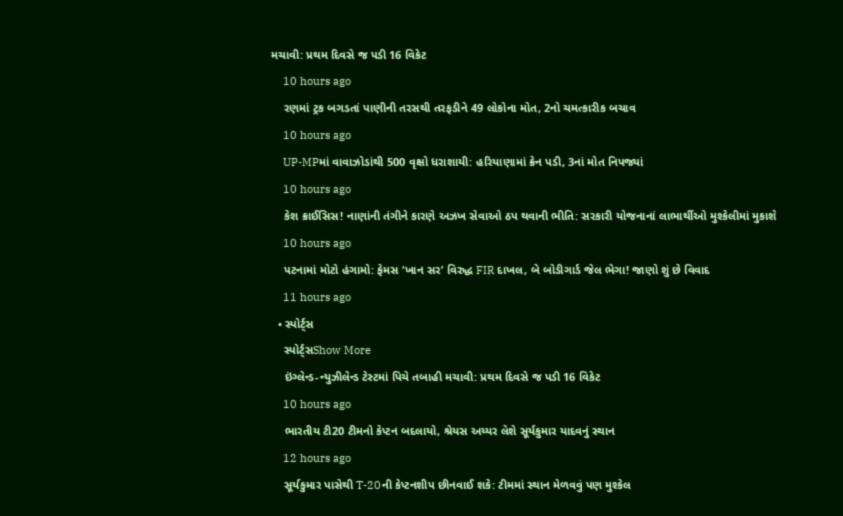મચાવી: પ્રથમ દિવસે જ પડી 16 વિકેટ
    10 hours ago
    રણમાં ટ્રક બગડતાં પાણીની તરસથી તરફડીને 49 લોકોના મોત, 2નો ચમત્કારીક બચાવ
    10 hours ago
    UP-MPમાં વાવાઝોડાંથી 500 વૃક્ષો ધરાશાયી: હરિયાણામાં ક્રેન પડી, 3નાં મોત નિપજ્યાં
    10 hours ago
    કેશ ક્રાઈસિસ! નાણાંની તંગીને કારણે અઝખ સેવાઓ ઠપ થવાની ભીતિ: સરકારી યોજનાનાં લાભાર્થીઓ મુશ્કેલીમાં મુકાશે
    10 hours ago
    પટનામાં મોટો હંગામો: ફેમસ ‘ખાન સર’ વિરુદ્ધ FIR દાખલ, બે બોડીગાર્ડ જેલ ભેગા! જાણો શું છે વિવાદ
    11 hours ago
  • સ્પોર્ટ્સ
    સ્પોર્ટ્સShow More
    ઇંગ્લેન્ડ-ન્યુઝીલેન્ડ ટેસ્ટમાં પિચે તબાહી મચાવી: પ્રથમ દિવસે જ પડી 16 વિકેટ
    10 hours ago
    ભારતીય ટી20 ટીમનો કેપ્ટન બદલાયો, શ્રેયસ અય્યર લેશે સૂર્યકુમાર યાદવનું સ્થાન
    12 hours ago
    સૂર્યકુમાર પાસેથી T-20ની કેપ્ટનશીપ છીનવાઈ શકે: ટીમમાં સ્થાન મેળવવું પણ મુશ્કેલ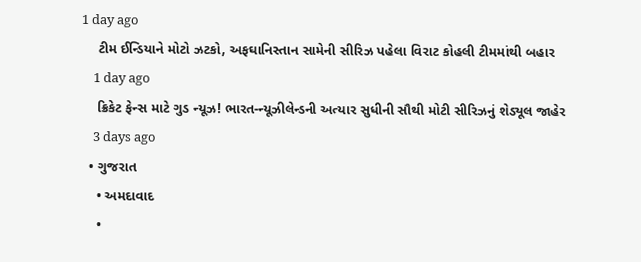1 day ago
    ટીમ ઈન્ડિયાને મોટો ઝટકો, અફઘાનિસ્તાન સામેની સીરિઝ પહેલા વિરાટ કોહલી ટીમમાંથી બહાર
    1 day ago
    ક્રિકેટ ફેન્સ માટે ગુડ ન્યૂઝ! ભારત-ન્યૂઝીલેન્ડની અત્યાર સુધીની સૌથી મોટી સીરિઝનું શેડ્યૂલ જાહેર
    3 days ago
  • ગુજરાત
    • અમદાવાદ
    •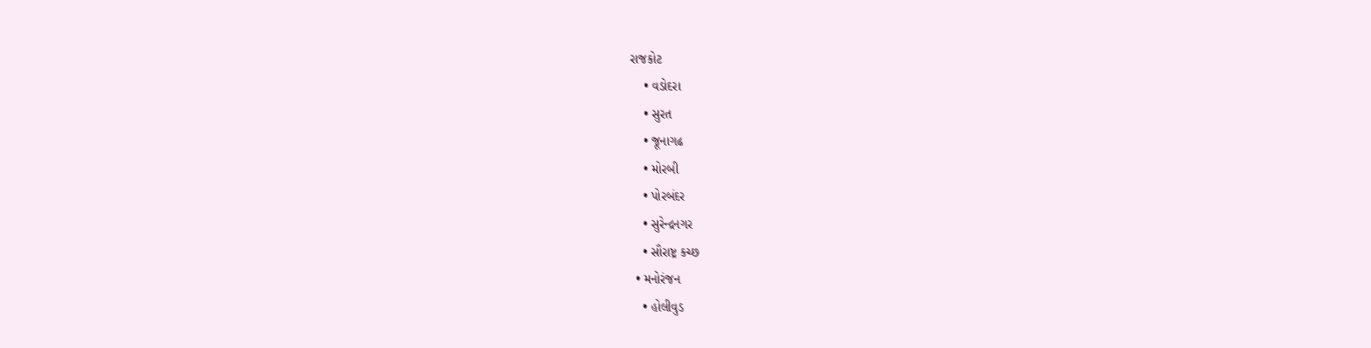રાજકોટ
    • વડોદરા
    • સુરત
    • જૂનાગઢ
    • મોરબી
    • પોરબંદર
    • સુરેન્દ્રનગર
    • સૌરાષ્ટ્ર કચ્છ
  • મનોરંજન
    • હોલીવુડ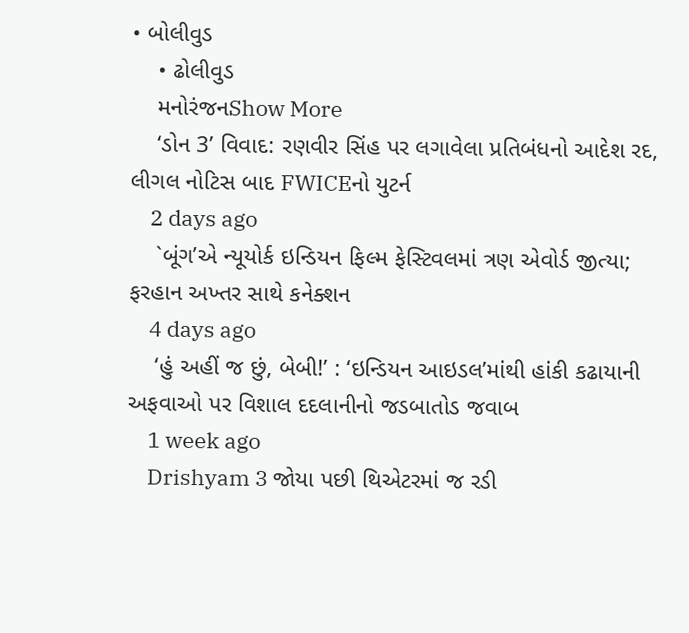• બોલીવુડ
    • ઢોલીવુડ
    મનોરંજનShow More
    ‘ડોન 3’ વિવાદ: રણવીર સિંહ પર લગાવેલા પ્રતિબંધનો આદેશ રદ, લીગલ નોટિસ બાદ FWICEનો યુટર્ન
    2 days ago
    `બૂંગ’એ ન્યૂયોર્ક ઇન્ડિયન ફિલ્મ ફેસ્ટિવલમાં ત્રણ એવોર્ડ જીત્યા; ફરહાન અખ્તર સાથે કનેક્શન
    4 days ago
    ‘હું અહીં જ છું, બેબી!’ : ‘ઇન્ડિયન આઇડલ’માંથી હાંકી કઢાયાની અફવાઓ પર વિશાલ દદલાનીનો જડબાતોડ જવાબ
    1 week ago
    Drishyam 3 જોયા પછી થિએટરમાં જ રડી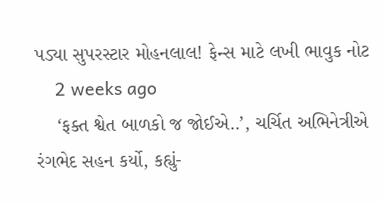પડ્યા સુપરસ્ટાર મોહનલાલ! ફેન્સ માટે લખી ભાવુક નોટ
    2 weeks ago
    ‘ફક્ત શ્વેત બાળકો જ જોઈએ..’, ચર્ચિત અભિનેત્રીએ રંગભેદ સહન કર્યો, કહ્યું-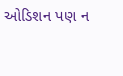ઓડિશન પણ ન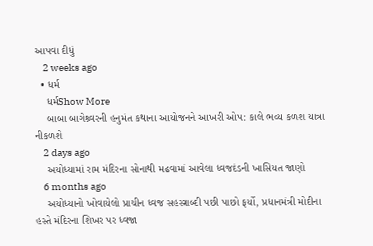આપવા દીધું
    2 weeks ago
  • ધર્મ
    ધર્મShow More
    બાબા બાગેશ્ર્વરની હનુમંત કથાના આયોજનને આખરી ઓપ: કાલે ભવ્ય કળશ યાત્રા નીકળશે
    2 days ago
    અયોધ્યામાં રામ મંદિરના સોનાથી મઢવામાં આવેલા ધ્વજદંડની ખાસિયત જાણો
    6 months ago
    અયોધ્યાનો ખોવાયેલો પ્રાચીન ધ્વજ સહસ્ત્રાબ્દી પછી પાછો ફર્યો, પ્રધાનમંત્રી મોદીના હસ્તે મંદિરના શિખર પર ધ્વજા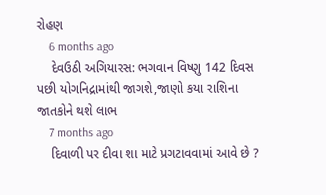રોહણ
    6 months ago
    દેવઉઠી અગિયારસ: ભગવાન વિષ્ણુ 142 દિવસ પછી યોગનિદ્રામાંથી જાગશે,જાણો કયા રાશિના જાતકોને થશે લાભ
    7 months ago
    દિવાળી પર દીવા શા માટે પ્રગટાવવામાં આવે છે ?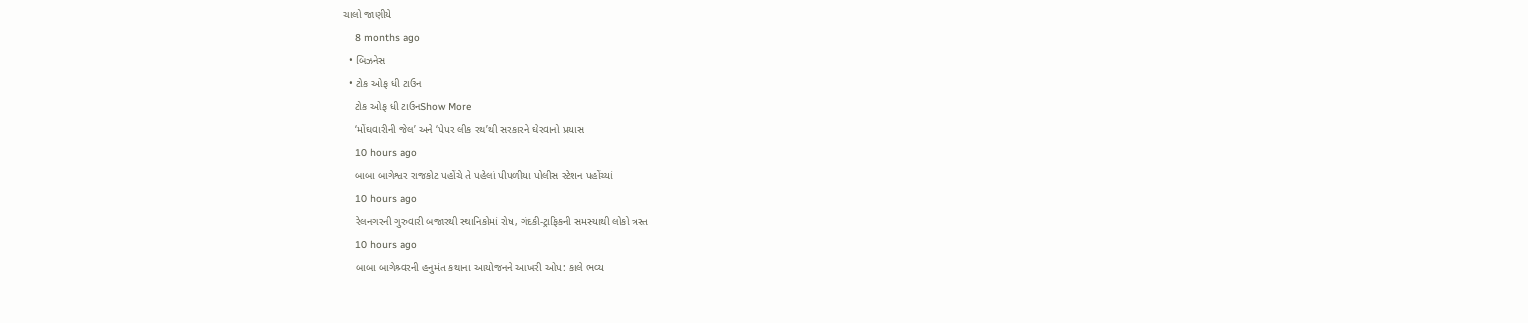ચાલો જાણીયે
    8 months ago
  • બિઝનેસ
  • ટોક ઓફ ધી ટાઉન
    ટોક ઓફ ધી ટાઉનShow More
    ‘મોંઘવારીની જેલ’ અને ‘પેપર લીક રથ’થી સરકારને ઘેરવાનો પ્રયાસ
    10 hours ago
    બાબા બાગેશ્વર રાજકોટ પહોંચે તે પહેલાં પીપળીયા પોલીસ સ્ટેશન પહોંચ્યાં
    10 hours ago
    રેલનગરની ગુરુવારી બજારથી સ્થાનિકોમાં રોષ, ગંદકી-ટ્રાફિકની સમસ્યાથી લોકો ત્રસ્ત
    10 hours ago
    બાબા બાગેશ્ર્વરની હનુમંત કથાના આયોજનને આખરી ઓપ: કાલે ભવ્ય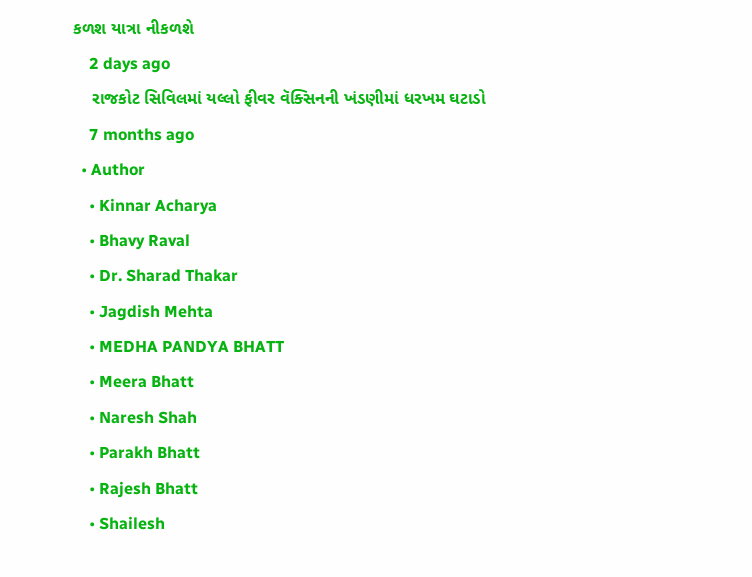કળશ યાત્રા નીકળશે
    2 days ago
    રાજકોટ સિવિલમાં યલ્લો ફીવર વૅક્સિનની ખંડણીમાં ધરખમ ઘટાડો
    7 months ago
  • Author
    • Kinnar Acharya
    • Bhavy Raval
    • Dr. Sharad Thakar
    • Jagdish Mehta
    • MEDHA PANDYA BHATT
    • Meera Bhatt
    • Naresh Shah
    • Parakh Bhatt
    • Rajesh Bhatt
    • Shailesh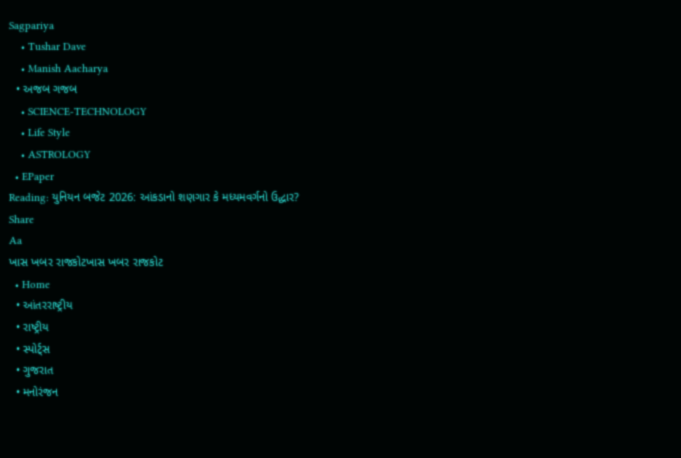Sagpariya
    • Tushar Dave
    • Manish Aacharya
  • અજબ ગજબ
    • SCIENCE-TECHNOLOGY
    • Life Style
    • ASTROLOGY
  • EPaper
Reading: યુનિયન બજેટ 2026: આંકડાનો શણગાર કે મધ્યમવર્ગનો ઉદ્ધાર?
Share
Aa
ખાસ ખબર રાજકોટખાસ ખબર રાજકોટ
  • Home
  • આંતરરાષ્ટ્રીય
  • રાષ્ટ્રીય
  • સ્પોર્ટ્સ
  • ગુજરાત
  • મનોરંજન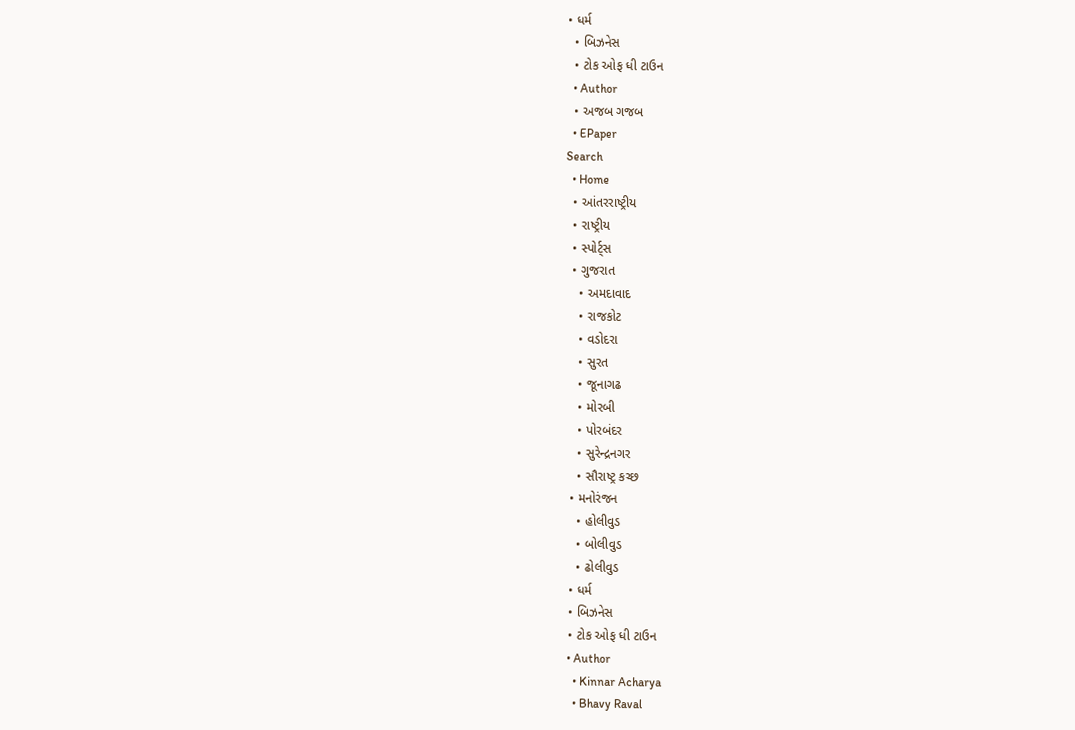• ધર્મ
  • બિઝનેસ
  • ટોક ઓફ ધી ટાઉન
  • Author
  • અજબ ગજબ
  • EPaper
Search
  • Home
  • આંતરરાષ્ટ્રીય
  • રાષ્ટ્રીય
  • સ્પોર્ટ્સ
  • ગુજરાત
    • અમદાવાદ
    • રાજકોટ
    • વડોદરા
    • સુરત
    • જૂનાગઢ
    • મોરબી
    • પોરબંદર
    • સુરેન્દ્રનગર
    • સૌરાષ્ટ્ર કચ્છ
  • મનોરંજન
    • હોલીવુડ
    • બોલીવુડ
    • ઢોલીવુડ
  • ધર્મ
  • બિઝનેસ
  • ટોક ઓફ ધી ટાઉન
  • Author
    • Kinnar Acharya
    • Bhavy Raval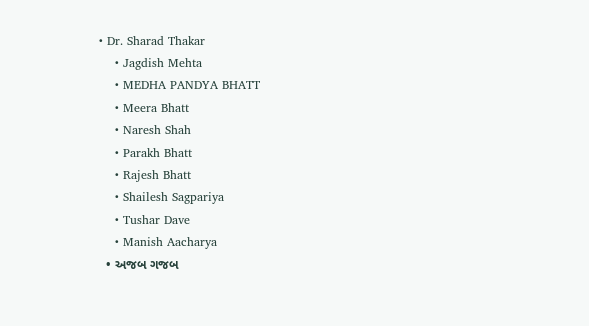• Dr. Sharad Thakar
    • Jagdish Mehta
    • MEDHA PANDYA BHATT
    • Meera Bhatt
    • Naresh Shah
    • Parakh Bhatt
    • Rajesh Bhatt
    • Shailesh Sagpariya
    • Tushar Dave
    • Manish Aacharya
  • અજબ ગજબ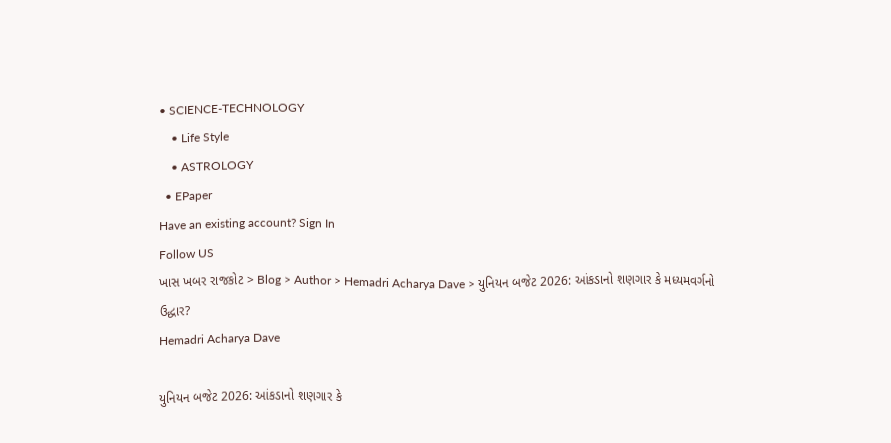• SCIENCE-TECHNOLOGY
    • Life Style
    • ASTROLOGY
  • EPaper
Have an existing account? Sign In
Follow US
ખાસ ખબર રાજકોટ > Blog > Author > Hemadri Acharya Dave > યુનિયન બજેટ 2026: આંકડાનો શણગાર કે મધ્યમવર્ગનો ઉદ્ધાર?
Hemadri Acharya Dave

યુનિયન બજેટ 2026: આંકડાનો શણગાર કે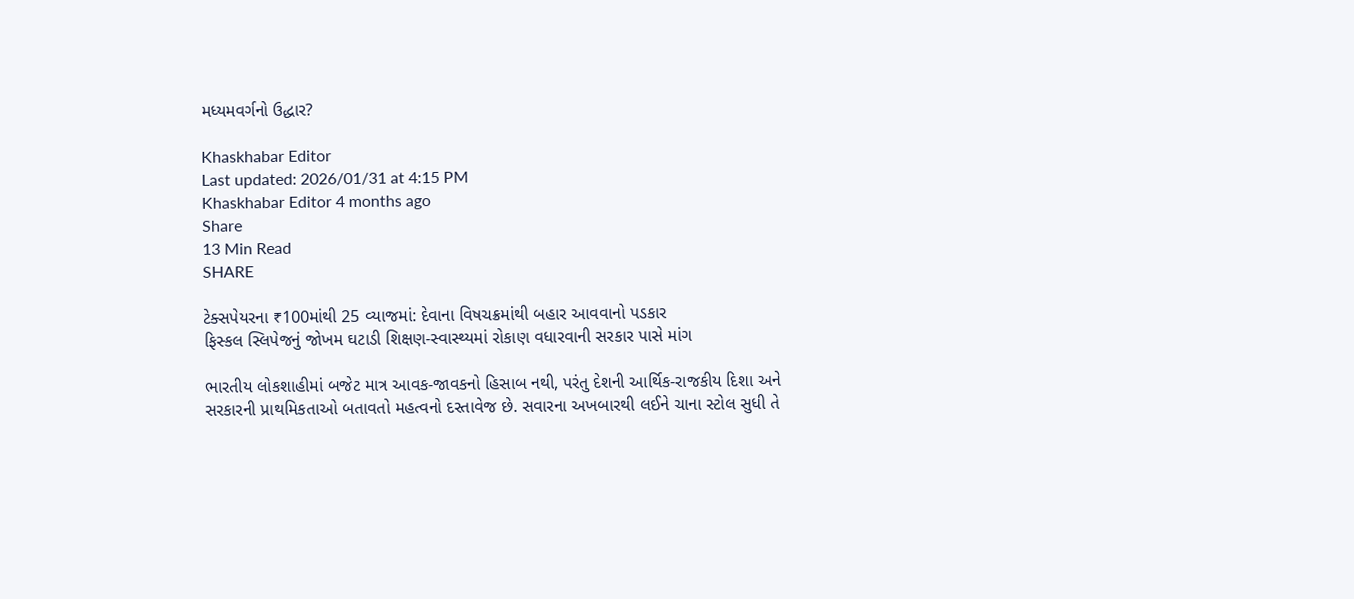મધ્યમવર્ગનો ઉદ્ધાર?

Khaskhabar Editor
Last updated: 2026/01/31 at 4:15 PM
Khaskhabar Editor 4 months ago
Share
13 Min Read
SHARE

ટેક્સપેયરના ₹100માંથી 25 વ્યાજમાં: દેવાના વિષચક્રમાંથી બહાર આવવાનો પડકાર
ફિસ્કલ સ્લિપેજનું જોખમ ઘટાડી શિક્ષણ-સ્વાસ્થ્યમાં રોકાણ વધારવાની સરકાર પાસે માંગ

ભારતીય લોકશાહીમાં બજેટ માત્ર આવક-જાવકનો હિસાબ નથી, પરંતુ દેશની આર્થિક-રાજકીય દિશા અને સરકારની પ્રાથમિકતાઓ બતાવતો મહત્વનો દસ્તાવેજ છે. સવારના અખબારથી લઈને ચાના સ્ટોલ સુધી તે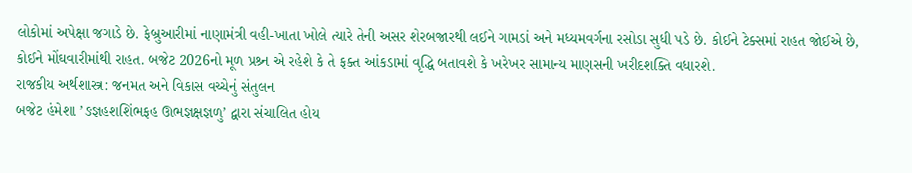લોકોમાં અપેક્ષા જગાડે છે. ફેબ્રુઆરીમાં નાણામંત્રી વહી-ખાતા ખોલે ત્યારે તેની અસર શેરબજારથી લઈને ગામડાં અને મધ્યમવર્ગના રસોડા સુધી પડે છે. કોઈને ટેક્સમાં રાહત જોઈએ છે, કોઈને મોંઘવારીમાંથી રાહત. બજેટ 2026નો મૂળ પ્રશ્ર્ન એ રહેશે કે તે ફક્ત આંકડામાં વૃદ્ધિ બતાવશે કે ખરેખર સામાન્ય માણસની ખરીદશક્તિ વધારશે.
રાજકીય અર્થશાસ્ત્ર: જનમત અને વિકાસ વચ્ચેનું સંતુલન
બજેટ હંમેશા ’ઙજ્ઞહશશિંભફહ ઊભજ્ઞક્ષજ્ઞળુ’ દ્વારા સંચાલિત હોય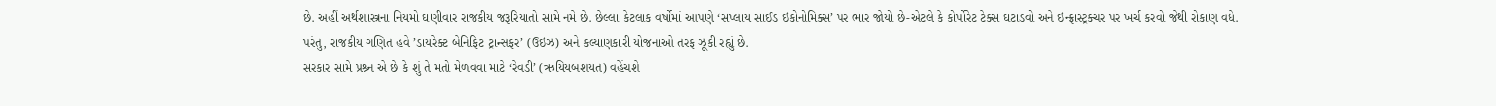છે. અહીં અર્થશાસ્ત્રના નિયમો ઘણીવાર રાજકીય જરૂરિયાતો સામે નમે છે. છેલ્લા કેટલાક વર્ષોમાં આપણે ‘સપ્લાય સાઈડ ઇકોનોમિક્સ’ પર ભાર જોયો છે-એટલે કે કોર્પોરેટ ટેક્સ ઘટાડવો અને ઇન્ફ્રાસ્ટ્રક્ચર પર ખર્ચ કરવો જેથી રોકાણ વધે.
પરંતુ, રાજકીય ગણિત હવે ’ડાયરેક્ટ બેનિફિટ ટ્રાન્સફર’ (ઉઇઝ) અને કલ્યાણકારી યોજનાઓ તરફ ઝૂકી રહ્યું છે.
સરકાર સામે પ્રશ્ર્ન એ છે કે શું તે મતો મેળવવા માટે ‘રેવડી’ (ઋયિયબશયત) વહેંચશે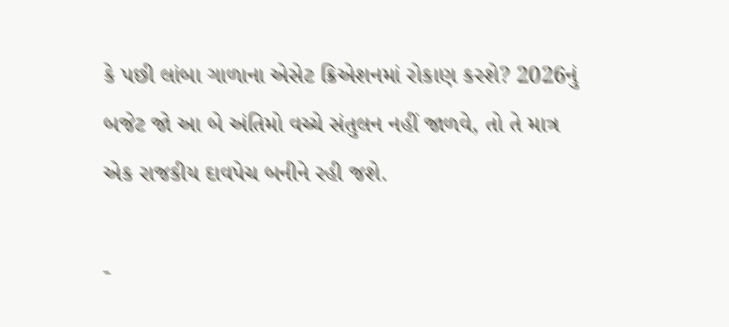કે પછી લાંબા ગાળાના એસેટ ક્રિએશનમાં રોકાણ કરશે? 2026નું બજેટ જો આ બે અંતિમો વચ્ચે સંતુલન નહીં જાળવે, તો તે માત્ર એક રાજકીય દાવપેચ બનીને રહી જશે.

-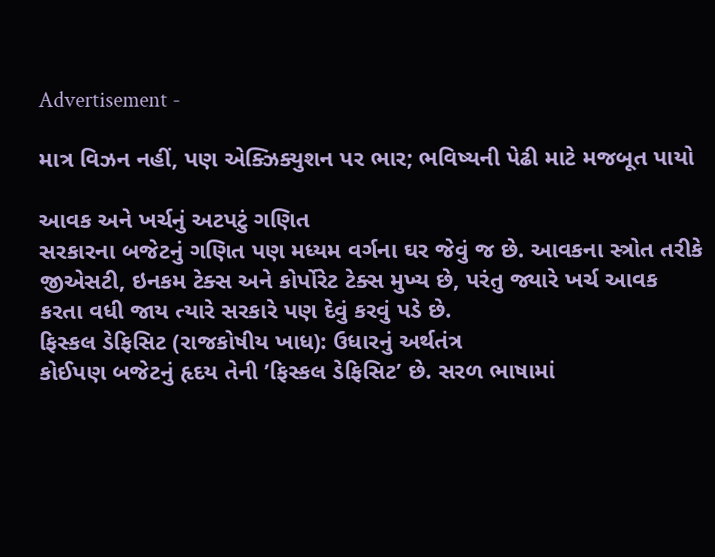Advertisement -

માત્ર વિઝન નહીં, પણ એક્ઝિક્યુશન પર ભાર; ભવિષ્યની પેઢી માટે મજબૂત પાયો

આવક અને ખર્ચનું અટપટું ગણિત
સરકારના બજેટનું ગણિત પણ મધ્યમ વર્ગના ઘર જેવું જ છે. આવકના સ્ત્રોત તરીકે જીએસટી, ઇનકમ ટેક્સ અને કોર્પોરેટ ટેક્સ મુખ્ય છે, પરંતુ જ્યારે ખર્ચ આવક કરતા વધી જાય ત્યારે સરકારે પણ દેવું કરવું પડે છે.
ફિસ્કલ ડેફિસિટ (રાજકોષીય ખાધ): ઉધારનું અર્થતંત્ર
કોઈપણ બજેટનું હૃદય તેની ’ફિસ્કલ ડેફિસિટ’ છે. સરળ ભાષામાં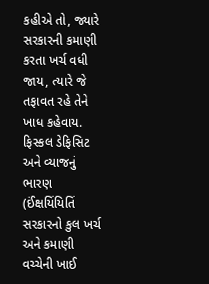કહીએ તો, જ્યારે સરકારની કમાણી કરતા ખર્ચ વધી જાય, ત્યારે જે તફાવત રહે તેને ખાધ કહેવાય.
ફિસ્કલ ડેફિસિટ અને વ્યાજનું ભારણ (ઈંક્ષયિંયિતિં સરકારનો કુલ ખર્ચ અને કમાણી વચ્ચેની ખાઈ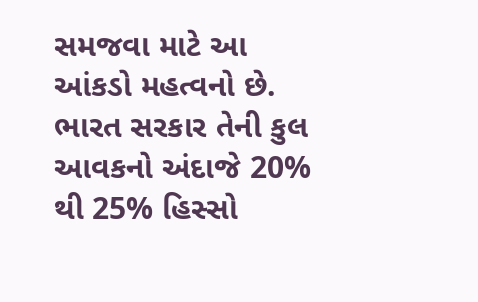સમજવા માટે આ આંકડો મહત્વનો છે. ભારત સરકાર તેની કુલ આવકનો અંદાજે 20% થી 25% હિસ્સો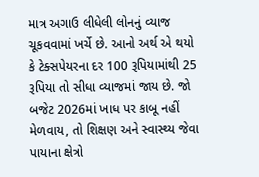માત્ર અગાઉ લીધેલી લોનનું વ્યાજ ચૂકવવામાં ખર્ચે છે. આનો અર્થ એ થયો કે ટેક્સપેયરના દર 100 રૂપિયામાંથી 25 રૂપિયા તો સીધા વ્યાજમાં જાય છે. જો બજેટ 2026માં ખાધ પર કાબૂ નહીં મેળવાય, તો શિક્ષણ અને સ્વાસ્થ્ય જેવા પાયાના ક્ષેત્રો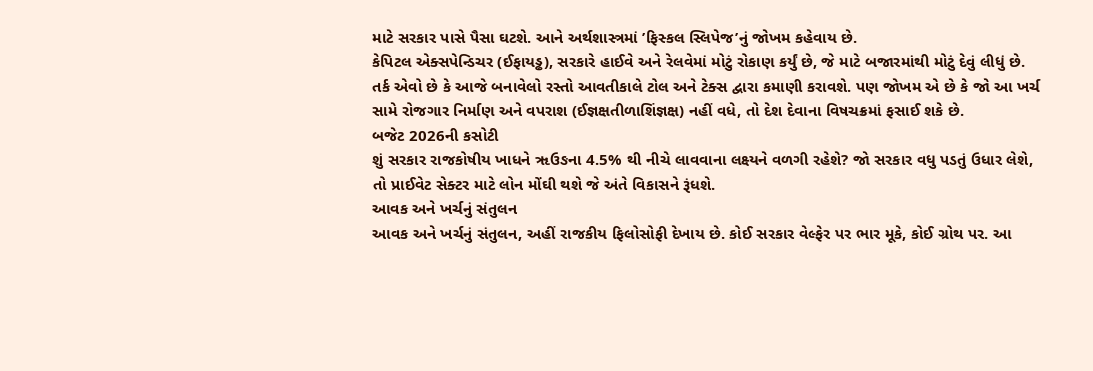માટે સરકાર પાસે પૈસા ઘટશે. આને અર્થશાસ્ત્રમાં ’ફિસ્કલ સ્લિપેજ’નું જોખમ કહેવાય છે.
કેપિટલ એક્સપેન્ડિચર (ઈફાયડ્ઢ), સરકારે હાઈવે અને રેલવેમાં મોટું રોકાણ કર્યું છે, જે માટે બજારમાંથી મોટું દેવું લીધું છે. તર્ક એવો છે કે આજે બનાવેલો રસ્તો આવતીકાલે ટોલ અને ટેક્સ દ્વારા કમાણી કરાવશે. પણ જોખમ એ છે કે જો આ ખર્ચ સામે રોજગાર નિર્માણ અને વપરાશ (ઈજ્ઞક્ષતીળાશિંજ્ઞક્ષ) નહીં વધે, તો દેશ દેવાના વિષચક્રમાં ફસાઈ શકે છે.
બજેટ 2026ની કસોટી
શું સરકાર રાજકોષીય ખાધને ૠઉઙના 4.5% થી નીચે લાવવાના લક્ષ્યને વળગી રહેશે? જો સરકાર વધુ પડતું ઉધાર લેશે, તો પ્રાઈવેટ સેક્ટર માટે લોન મોંઘી થશે જે અંતે વિકાસને રૂંધશે.
આવક અને ખર્ચનું સંતુલન
આવક અને ખર્ચનું સંતુલન, અહીં રાજકીય ફિલોસોફી દેખાય છે. કોઈ સરકાર વેલ્ફેર પર ભાર મૂકે, કોઈ ગ્રોથ પર. આ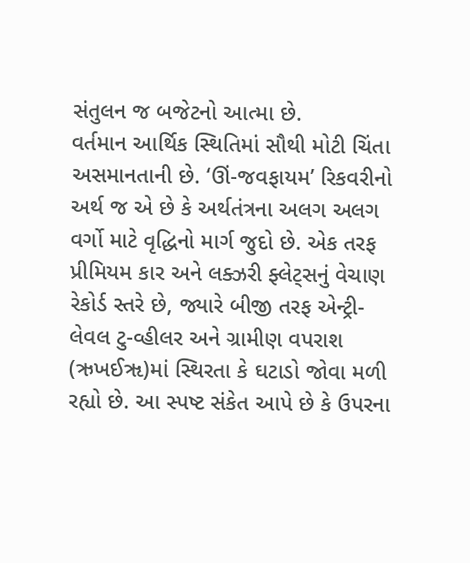સંતુલન જ બજેટનો આત્મા છે.
વર્તમાન આર્થિક સ્થિતિમાં સૌથી મોટી ચિંતા અસમાનતાની છે. ‘ઊં-જવફાયમ’ રિકવરીનો અર્થ જ એ છે કે અર્થતંત્રના અલગ અલગ વર્ગો માટે વૃદ્ધિનો માર્ગ જુદો છે. એક તરફ પ્રીમિયમ કાર અને લક્ઝરી ફ્લેટ્સનું વેચાણ રેકોર્ડ સ્તરે છે, જ્યારે બીજી તરફ એન્ટ્રી-લેવલ ટુ-વ્હીલર અને ગ્રામીણ વપરાશ (ઋખઈૠ)માં સ્થિરતા કે ઘટાડો જોવા મળી રહ્યો છે. આ સ્પષ્ટ સંકેત આપે છે કે ઉપરના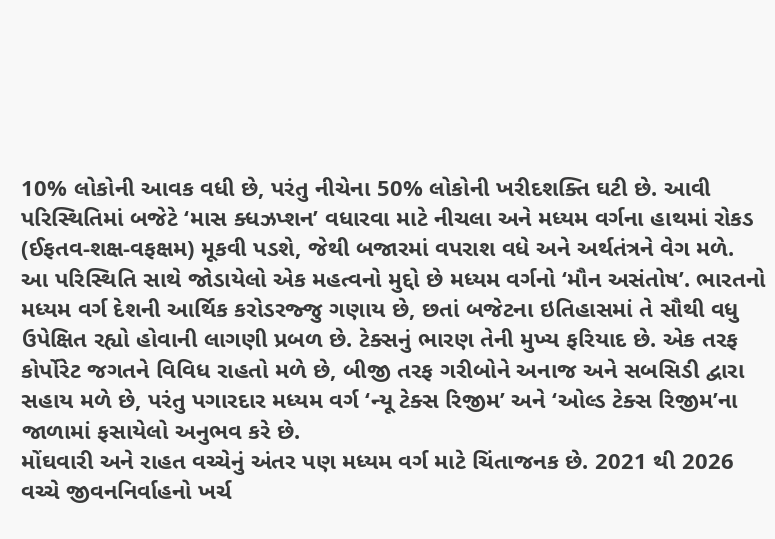10% લોકોની આવક વધી છે, પરંતુ નીચેના 50% લોકોની ખરીદશક્તિ ઘટી છે. આવી પરિસ્થિતિમાં બજેટે ‘માસ ક્ધઝપ્શન’ વધારવા માટે નીચલા અને મધ્યમ વર્ગના હાથમાં રોકડ (ઈફતવ-શક્ષ-વફક્ષમ) મૂકવી પડશે, જેથી બજારમાં વપરાશ વધે અને અર્થતંત્રને વેગ મળે.
આ પરિસ્થિતિ સાથે જોડાયેલો એક મહત્વનો મુદ્દો છે મધ્યમ વર્ગનો ‘મૌન અસંતોષ’. ભારતનો મધ્યમ વર્ગ દેશની આર્થિક કરોડરજ્જુ ગણાય છે, છતાં બજેટના ઇતિહાસમાં તે સૌથી વધુ ઉપેક્ષિત રહ્યો હોવાની લાગણી પ્રબળ છે. ટેક્સનું ભારણ તેની મુખ્ય ફરિયાદ છે. એક તરફ કોર્પોરેટ જગતને વિવિધ રાહતો મળે છે, બીજી તરફ ગરીબોને અનાજ અને સબસિડી દ્વારા સહાય મળે છે, પરંતુ પગારદાર મધ્યમ વર્ગ ‘ન્યૂ ટેક્સ રિજીમ’ અને ‘ઓલ્ડ ટેક્સ રિજીમ’ના જાળામાં ફસાયેલો અનુભવ કરે છે.
મોંઘવારી અને રાહત વચ્ચેનું અંતર પણ મધ્યમ વર્ગ માટે ચિંતાજનક છે. 2021 થી 2026 વચ્ચે જીવનનિર્વાહનો ખર્ચ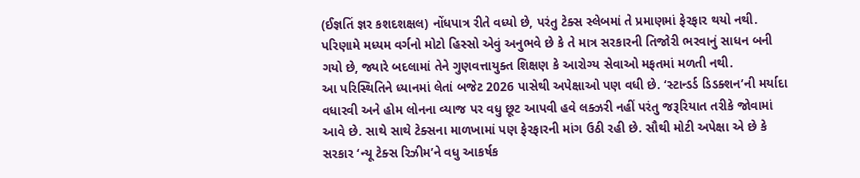(ઈજ્ઞતિં જ્ઞર કશદશક્ષલ) નોંધપાત્ર રીતે વધ્યો છે, પરંતુ ટેક્સ સ્લેબમાં તે પ્રમાણમાં ફેરફાર થયો નથી. પરિણામે મધ્યમ વર્ગનો મોટો હિસ્સો એવું અનુભવે છે કે તે માત્ર સરકારની તિજોરી ભરવાનું સાધન બની ગયો છે, જ્યારે બદલામાં તેને ગુણવત્તાયુક્ત શિક્ષણ કે આરોગ્ય સેવાઓ મફતમાં મળતી નથી.
આ પરિસ્થિતિને ધ્યાનમાં લેતાં બજેટ 2026 પાસેથી અપેક્ષાઓ પણ વધી છે. ‘સ્ટાન્ડર્ડ ડિડક્શન’ની મર્યાદા વધારવી અને હોમ લોનના વ્યાજ પર વધુ છૂટ આપવી હવે લક્ઝરી નહીં પરંતુ જરૂરિયાત તરીકે જોવામાં આવે છે. સાથે સાથે ટેક્સના માળખામાં પણ ફેરફારની માંગ ઉઠી રહી છે. સૌથી મોટી અપેક્ષા એ છે કે સરકાર ‘ન્યૂ ટેક્સ રિઝીમ’ને વધુ આકર્ષક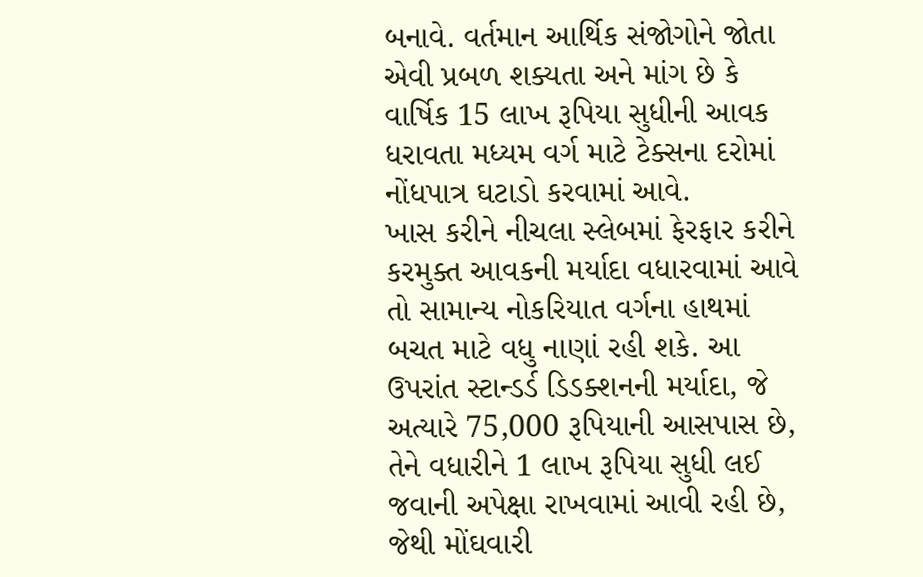બનાવે. વર્તમાન આર્થિક સંજોગોને જોતા એવી પ્રબળ શક્યતા અને માંગ છે કે વાર્ષિક 15 લાખ રૂપિયા સુધીની આવક ધરાવતા મધ્યમ વર્ગ માટે ટેક્સના દરોમાં નોંધપાત્ર ઘટાડો કરવામાં આવે.
ખાસ કરીને નીચલા સ્લેબમાં ફેરફાર કરીને કરમુક્ત આવકની મર્યાદા વધારવામાં આવે તો સામાન્ય નોકરિયાત વર્ગના હાથમાં બચત માટે વધુ નાણાં રહી શકે. આ ઉપરાંત સ્ટાન્ડર્ડ ડિડક્શનની મર્યાદા, જે અત્યારે 75,000 રૂપિયાની આસપાસ છે, તેને વધારીને 1 લાખ રૂપિયા સુધી લઈ જવાની અપેક્ષા રાખવામાં આવી રહી છે, જેથી મોંઘવારી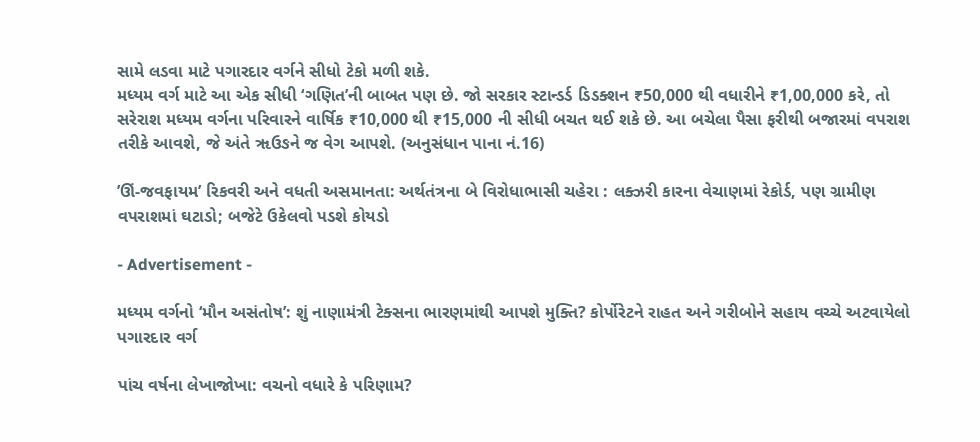સામે લડવા માટે પગારદાર વર્ગને સીધો ટેકો મળી શકે.
મધ્યમ વર્ગ માટે આ એક સીધી ‘ગણિત’ની બાબત પણ છે. જો સરકાર સ્ટાન્ડર્ડ ડિડક્શન ₹50,000 થી વધારીને ₹1,00,000 કરે, તો સરેરાશ મધ્યમ વર્ગના પરિવારને વાર્ષિક ₹10,000 થી ₹15,000 ની સીધી બચત થઈ શકે છે. આ બચેલા પૈસા ફરીથી બજારમાં વપરાશ તરીકે આવશે, જે અંતે ૠઉઙને જ વેગ આપશે. (અનુસંધાન પાના નં.16)

’ઊં-જવફાયમ’ રિકવરી અને વધતી અસમાનતા: અર્થતંત્રના બે વિરોધાભાસી ચહેરા : લક્ઝરી કારના વેચાણમાં રેકોર્ડ, પણ ગ્રામીણ વપરાશમાં ઘટાડો; બજેટે ઉકેલવો પડશે કોયડો

- Advertisement -

મધ્યમ વર્ગનો ‘મૌન અસંતોષ’: શું નાણામંત્રી ટેક્સના ભારણમાંથી આપશે મુક્તિ? કોર્પોરેટને રાહત અને ગરીબોને સહાય વચ્ચે અટવાયેલો પગારદાર વર્ગ

પાંચ વર્ષના લેખાજોખા: વચનો વધારે કે પરિણામ?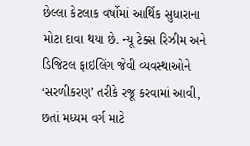છેલ્લા કેટલાક વર્ષોમાં આર્થિક સુધારાના મોટા દાવા થયા છે. ન્યૂ ટેક્સ રિઝીમ અને ડિજિટલ ફાઇલિંગ જેવી વ્યવસ્થાઓને ‘સરળીકરણ’ તરીકે રજૂ કરવામાં આવી, છતાં મધ્યમ વર્ગ માટે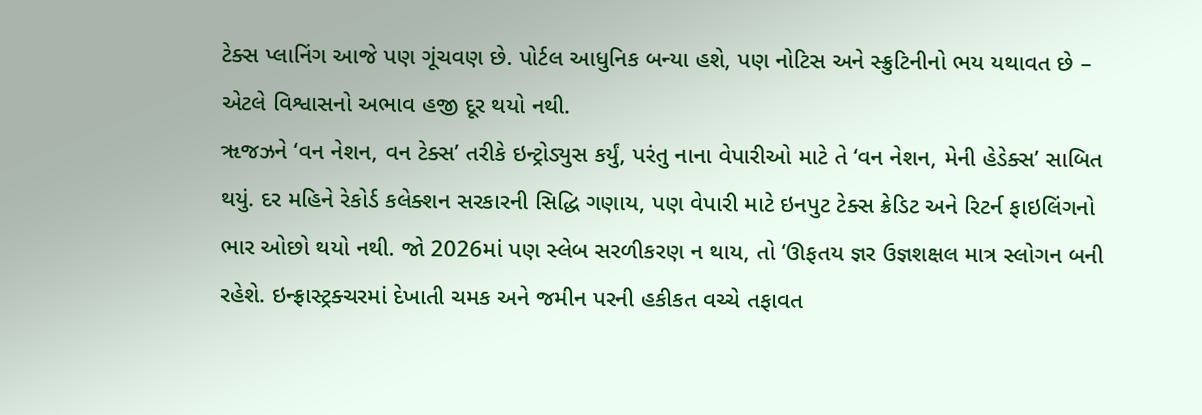ટેક્સ પ્લાનિંગ આજે પણ ગૂંચવણ છે. પોર્ટલ આધુનિક બન્યા હશે, પણ નોટિસ અને સ્ક્રુટિનીનો ભય યથાવત છે – એટલે વિશ્વાસનો અભાવ હજી દૂર થયો નથી.
ૠજઝને ‘વન નેશન, વન ટેક્સ’ તરીકે ઇન્ટ્રોડ્યુસ કર્યું, પરંતુ નાના વેપારીઓ માટે તે ‘વન નેશન, મેની હેડેક્સ’ સાબિત થયું. દર મહિને રેકોર્ડ કલેક્શન સરકારની સિદ્ધિ ગણાય, પણ વેપારી માટે ઇનપુટ ટેક્સ ક્રેડિટ અને રિટર્ન ફાઇલિંગનો ભાર ઓછો થયો નથી. જો 2026માં પણ સ્લેબ સરળીકરણ ન થાય, તો ‘ઊફતય જ્ઞર ઉજ્ઞશક્ષલ માત્ર સ્લોગન બની રહેશે. ઇન્ફ્રાસ્ટ્રક્ચરમાં દેખાતી ચમક અને જમીન પરની હકીકત વચ્ચે તફાવત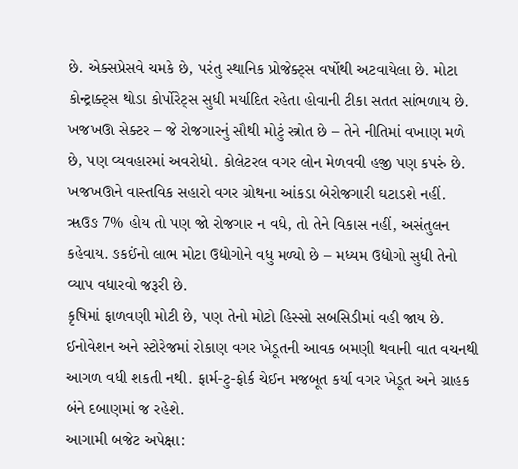છે. એક્સપ્રેસવે ચમકે છે, પરંતુ સ્થાનિક પ્રોજેક્ટ્સ વર્ષોથી અટવાયેલા છે. મોટા કોન્ટ્રાક્ટ્સ થોડા કોર્પોરેટ્સ સુધી મર્યાદિત રહેતા હોવાની ટીકા સતત સાંભળાય છે.
ખજખઊ સેક્ટર – જે રોજગારનું સૌથી મોટું સ્ત્રોત છે – તેને નીતિમાં વખાણ મળે છે, પણ વ્યવહારમાં અવરોધો. કોલેટરલ વગર લોન મેળવવી હજી પણ કપરું છે. ખજખઊને વાસ્તવિક સહારો વગર ગ્રોથના આંકડા બેરોજગારી ઘટાડશે નહીં.
ૠઉઙ 7% હોય તો પણ જો રોજગાર ન વધે, તો તેને વિકાસ નહીં, અસંતુલન કહેવાય. ઙકઈંનો લાભ મોટા ઉદ્યોગોને વધુ મળ્યો છે – મધ્યમ ઉદ્યોગો સુધી તેનો વ્યાપ વધારવો જરૂરી છે.
કૃષિમાં ફાળવણી મોટી છે, પણ તેનો મોટો હિસ્સો સબસિડીમાં વહી જાય છે. ઈનોવેશન અને સ્ટોરેજમાં રોકાણ વગર ખેડૂતની આવક બમણી થવાની વાત વચનથી આગળ વધી શકતી નથી. ફાર્મ-ટુ-ફોર્ક ચેઈન મજબૂત કર્યા વગર ખેડૂત અને ગ્રાહક બંને દબાણમાં જ રહેશે.
આગામી બજેટ અપેક્ષા: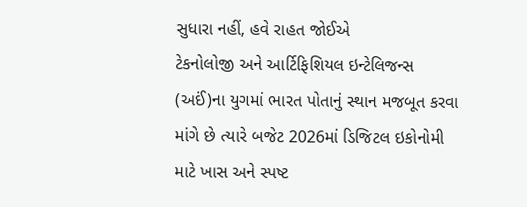સુધારા નહીં, હવે રાહત જોઈએ
ટેકનોલોજી અને આર્ટિફિશિયલ ઇન્ટેલિજન્સ (અઈં)ના યુગમાં ભારત પોતાનું સ્થાન મજબૂત કરવા માંગે છે ત્યારે બજેટ 2026માં ડિજિટલ ઇકોનોમી માટે ખાસ અને સ્પષ્ટ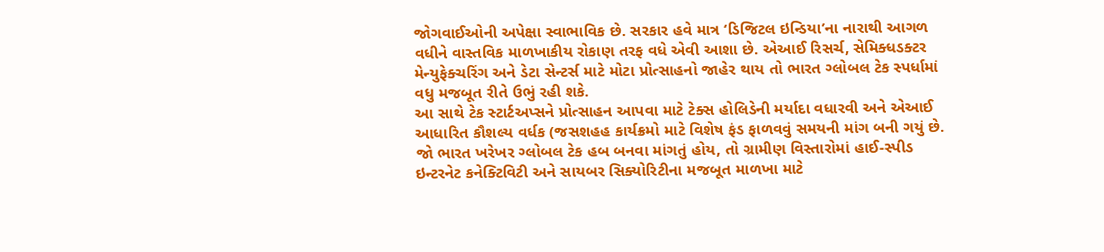જોગવાઈઓની અપેક્ષા સ્વાભાવિક છે. સરકાર હવે માત્ર ‘ડિજિટલ ઇન્ડિયા’ના નારાથી આગળ વધીને વાસ્તવિક માળખાકીય રોકાણ તરફ વધે એવી આશા છે. એઆઈ રિસર્ચ, સેમિક્ધડક્ટર મેન્યુફેક્ચરિંગ અને ડેટા સેન્ટર્સ માટે મોટા પ્રોત્સાહનો જાહેર થાય તો ભારત ગ્લોબલ ટેક સ્પર્ધામાં વધુ મજબૂત રીતે ઉભું રહી શકે.
આ સાથે ટેક સ્ટાર્ટઅપ્સને પ્રોત્સાહન આપવા માટે ટેક્સ હોલિડેની મર્યાદા વધારવી અને એઆઈ આધારિત કૌશલ્ય વર્ધક (જસશહહ કાર્યક્રમો માટે વિશેષ ફંડ ફાળવવું સમયની માંગ બની ગયું છે.
જો ભારત ખરેખર ગ્લોબલ ટેક હબ બનવા માંગતું હોય, તો ગ્રામીણ વિસ્તારોમાં હાઈ-સ્પીડ ઇન્ટરનેટ કનેક્ટિવિટી અને સાયબર સિક્યોરિટીના મજબૂત માળખા માટે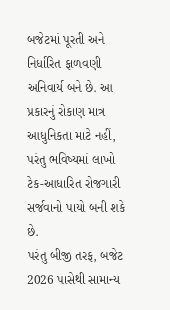બજેટમાં પૂરતી અને નિર્ધારિત ફાળવણી અનિવાર્ય બને છે. આ પ્રકારનું રોકાણ માત્ર આધુનિકતા માટે નહીં, પરંતુ ભવિષ્યમાં લાખો ટેક-આધારિત રોજગારી સર્જવાનો પાયો બની શકે છે.
પરંતુ બીજી તરફ, બજેટ 2026 પાસેથી સામાન્ય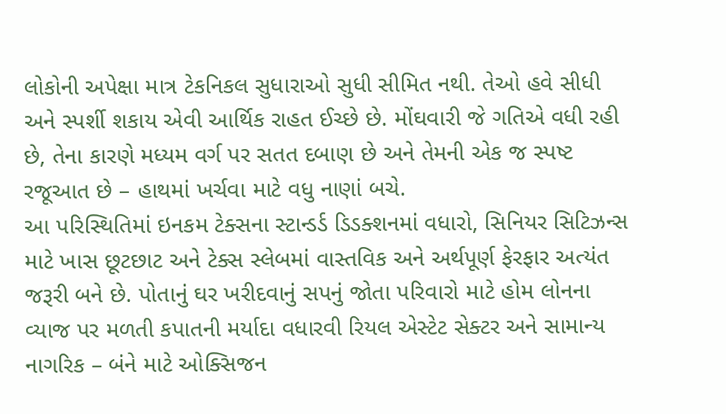લોકોની અપેક્ષા માત્ર ટેકનિકલ સુધારાઓ સુધી સીમિત નથી. તેઓ હવે સીધી અને સ્પર્શી શકાય એવી આર્થિક રાહત ઈચ્છે છે. મોંઘવારી જે ગતિએ વધી રહી છે, તેના કારણે મધ્યમ વર્ગ પર સતત દબાણ છે અને તેમની એક જ સ્પષ્ટ રજૂઆત છે – હાથમાં ખર્ચવા માટે વધુ નાણાં બચે.
આ પરિસ્થિતિમાં ઇનકમ ટેક્સના સ્ટાન્ડર્ડ ડિડક્શનમાં વધારો, સિનિયર સિટિઝન્સ માટે ખાસ છૂટછાટ અને ટેક્સ સ્લેબમાં વાસ્તવિક અને અર્થપૂર્ણ ફેરફાર અત્યંત જરૂરી બને છે. પોતાનું ઘર ખરીદવાનું સપનું જોતા પરિવારો માટે હોમ લોનના વ્યાજ પર મળતી કપાતની મર્યાદા વધારવી રિયલ એસ્ટેટ સેક્ટર અને સામાન્ય નાગરિક – બંને માટે ઓક્સિજન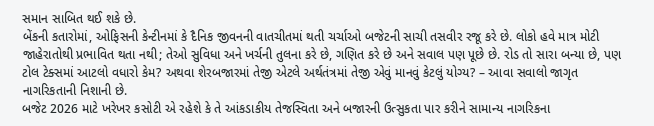સમાન સાબિત થઈ શકે છે.
બેંકની કતારોમાં, ઓફિસની કેન્ટીનમાં કે દૈનિક જીવનની વાતચીતમાં થતી ચર્ચાઓ બજેટની સાચી તસવીર રજૂ કરે છે. લોકો હવે માત્ર મોટી જાહેરાતોથી પ્રભાવિત થતા નથી; તેઓ સુવિધા અને ખર્ચની તુલના કરે છે, ગણિત કરે છે અને સવાલ પણ પૂછે છે. રોડ તો સારા બન્યા છે, પણ ટોલ ટેક્સમાં આટલો વધારો કેમ? અથવા શેરબજારમાં તેજી એટલે અર્થતંત્રમાં તેજી એવું માનવું કેટલું યોગ્ય? – આવા સવાલો જાગૃત નાગરિકતાની નિશાની છે.
બજેટ 2026 માટે ખરેખર કસોટી એ રહેશે કે તે આંકડાકીય તેજસ્વિતા અને બજારની ઉત્સુકતા પાર કરીને સામાન્ય નાગરિકના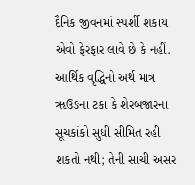દૈનિક જીવનમાં સ્પર્શી શકાય એવો ફેરફાર લાવે છે કે નહીં. આર્થિક વૃદ્ધિનો અર્થ માત્ર ૠઉઙના ટકા કે શેરબજારના સૂચકાંકો સુધી સીમિત રહી શકતો નથી; તેની સાચી અસર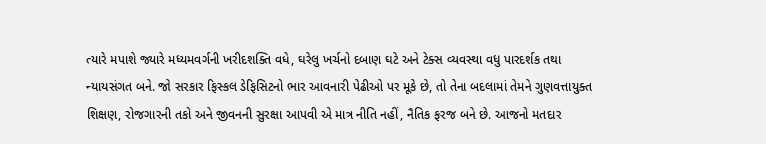ત્યારે મપાશે જ્યારે મધ્યમવર્ગની ખરીદશક્તિ વધે, ઘરેલુ ખર્ચનો દબાણ ઘટે અને ટેક્સ વ્યવસ્થા વધુ પારદર્શક તથા ન્યાયસંગત બને. જો સરકાર ફિસ્કલ ડેફિસિટનો ભાર આવનારી પેઢીઓ પર મૂકે છે, તો તેના બદલામાં તેમને ગુણવત્તાયુક્ત શિક્ષણ, રોજગારની તકો અને જીવનની સુરક્ષા આપવી એ માત્ર નીતિ નહીં, નૈતિક ફરજ બને છે. આજનો મતદાર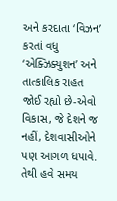અને કરદાતા ‘વિઝન’ કરતાં વધુ ‘એક્ઝિક્યુશન’ અને તાત્કાલિક રાહત જોઈ રહ્યો છે-એવો વિકાસ, જે દેશને જ નહીં, દેશવાસીઓને પણ આગળ ધપાવે. તેથી હવે સમય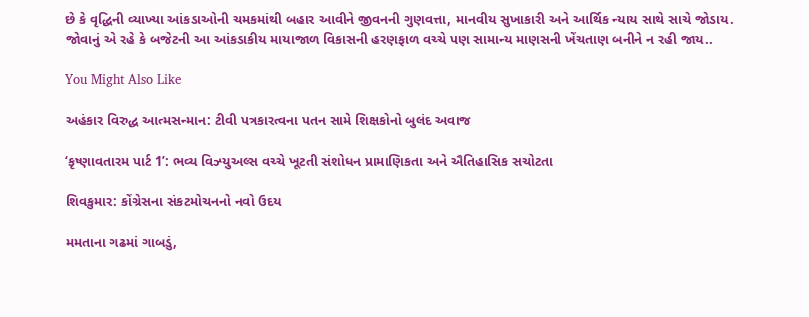છે કે વૃદ્ધિની વ્યાખ્યા આંકડાઓની ચમકમાંથી બહાર આવીને જીવનની ગુણવત્તા, માનવીય સુખાકારી અને આર્થિક ન્યાય સાથે સાચે જોડાય.
જોવાનું એ રહે કે બજેટની આ આંકડાકીય માયાજાળ વિકાસની હરણફાળ વચ્ચે પણ સામાન્ય માણસની ખેંચતાણ બનીને ન રહી જાય..

You Might Also Like

અહંકાર વિરુદ્ધ આત્મસન્માન: ટીવી પત્રકારત્વના પતન સામે શિક્ષકોનો બુલંદ અવાજ

‘કૃષ્ણાવતારમ પાર્ટ 1’: ભવ્ય વિઝ્યુઅલ્સ વચ્ચે ખૂટતી સંશોધન પ્રામાણિકતા અને ઐતિહાસિક સચોટતા

શિવકુમાર: કોંગ્રેસના સંકટમોચનનો નવો ઉદય

મમતાના ગઢમાં ગાબડું,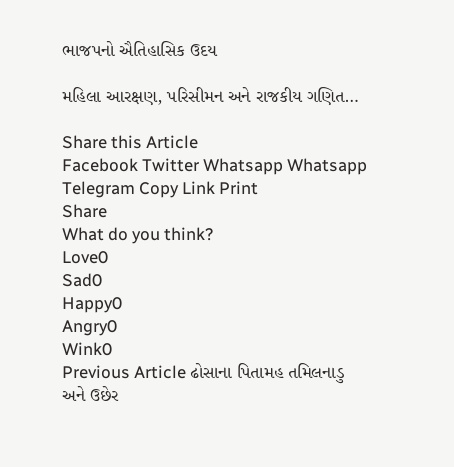ભાજપનો ઐતિહાસિક ઉદય

મહિલા આરક્ષણ, પરિસીમન અને રાજકીય ગણિત…

Share this Article
Facebook Twitter Whatsapp Whatsapp Telegram Copy Link Print
Share
What do you think?
Love0
Sad0
Happy0
Angry0
Wink0
Previous Article ઢોસાના પિતામહ તમિલનાડુ અને ઉછેર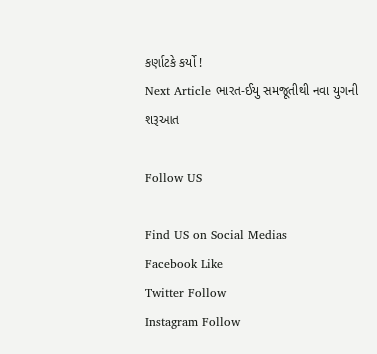કર્ણાટકે કર્યો !
Next Article ભારત-ઈયુ સમજૂતીથી નવા યુગની શરૂઆત

Follow US

Find US on Social Medias
Facebook Like
Twitter Follow
Instagram Follow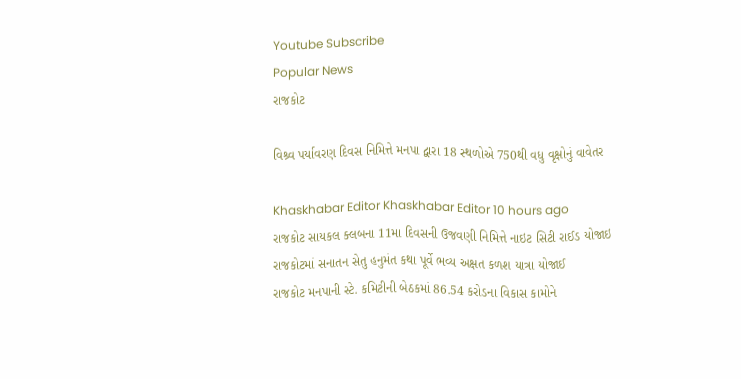Youtube Subscribe
Popular News
રાજકોટ

વિશ્ર્વ પર્યાવરણ દિવસ નિમિત્તે મનપા દ્વારા 18 સ્થળોએ 750થી વધુ વૃક્ષોનું વાવેતર

Khaskhabar Editor Khaskhabar Editor 10 hours ago
રાજકોટ સાયકલ ક્લબના 11મા દિવસની ઉજવણી નિમિત્તે નાઇટ સિટી રાઈડ યોજાઇ
રાજકોટમાં સનાતન સેતુ હનુમંત કથા પૂર્વે ભવ્ય અક્ષત કળશ યાત્રા યોજાઈ
રાજકોટ મનપાની સ્ટે. કમિટીની બેઠકમાં 86.54 કરોડના વિકાસ કામોને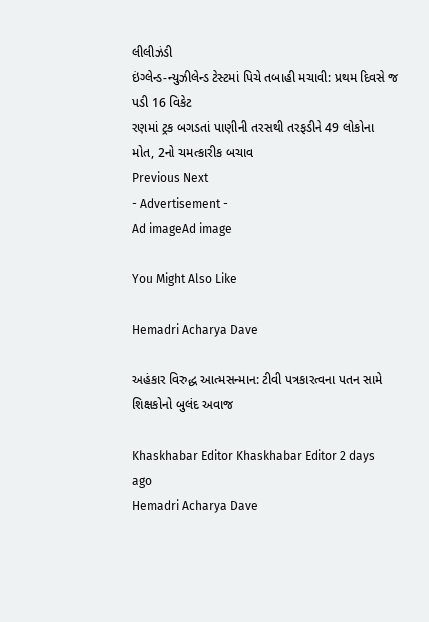લીલીઝંડી
ઇંગ્લેન્ડ-ન્યુઝીલેન્ડ ટેસ્ટમાં પિચે તબાહી મચાવી: પ્રથમ દિવસે જ પડી 16 વિકેટ
રણમાં ટ્રક બગડતાં પાણીની તરસથી તરફડીને 49 લોકોના મોત, 2નો ચમત્કારીક બચાવ
Previous Next
- Advertisement -
Ad imageAd image

You Might Also Like

Hemadri Acharya Dave

અહંકાર વિરુદ્ધ આત્મસન્માન: ટીવી પત્રકારત્વના પતન સામે શિક્ષકોનો બુલંદ અવાજ

Khaskhabar Editor Khaskhabar Editor 2 days ago
Hemadri Acharya Dave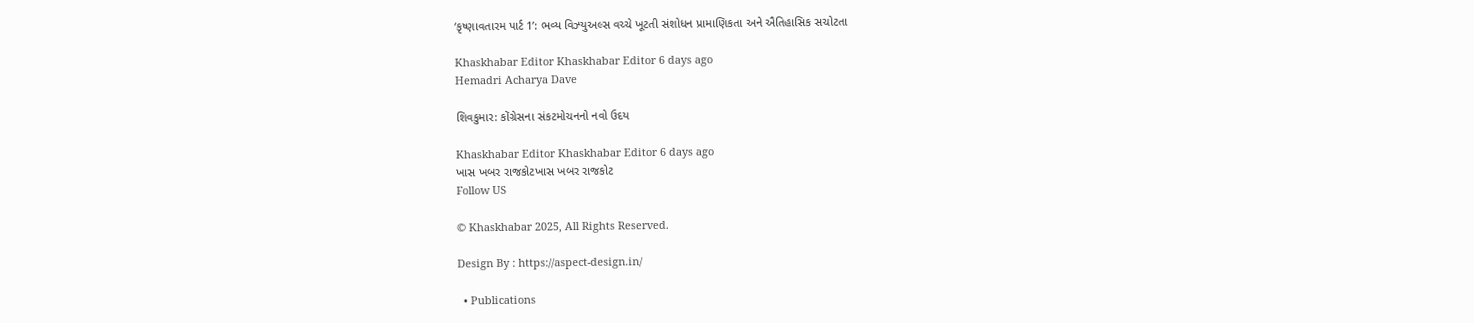‘કૃષ્ણાવતારમ પાર્ટ 1’: ભવ્ય વિઝ્યુઅલ્સ વચ્ચે ખૂટતી સંશોધન પ્રામાણિકતા અને ઐતિહાસિક સચોટતા

Khaskhabar Editor Khaskhabar Editor 6 days ago
Hemadri Acharya Dave

શિવકુમાર: કોંગ્રેસના સંકટમોચનનો નવો ઉદય

Khaskhabar Editor Khaskhabar Editor 6 days ago
ખાસ ખબર રાજકોટખાસ ખબર રાજકોટ
Follow US

© Khaskhabar 2025, All Rights Reserved.

Design By : https://aspect-design.in/

  • Publications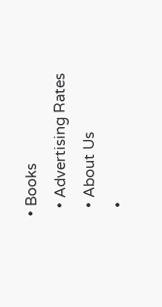• Books
  • Advertising Rates
  • About Us
  •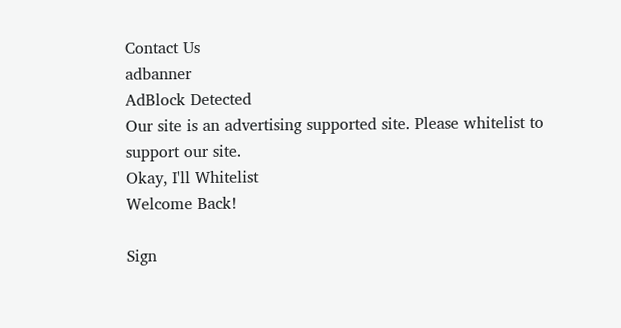Contact Us
adbanner
AdBlock Detected
Our site is an advertising supported site. Please whitelist to support our site.
Okay, I'll Whitelist
Welcome Back!

Sign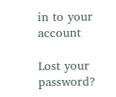in to your account

Lost your password?